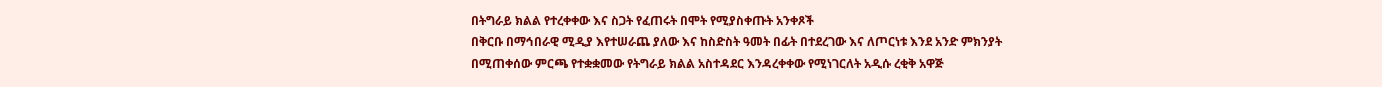በትግራይ ክልል የተረቀቀው እና ስጋት የፈጠሩት በሞት የሚያስቀጡት አንቀጾች
በቅርቡ በማኅበራዊ ሚዲያ እየተሠራጨ ያለው እና ከስድስት ዓመት በፊት በተደረገው እና ለጦርነቱ እንደ አንድ ምክንያት በሚጠቀሰው ምርጫ የተቋቋመው የትግራይ ክልል አስተዳደር እንዳረቀቀው የሚነገርለት አዲሱ ረቂቅ አዋጅ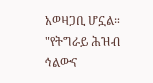አወዛጋቢ ሆኗል። "የትግራይ ሕዝብ ኅልውና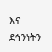እና ደኅንነትን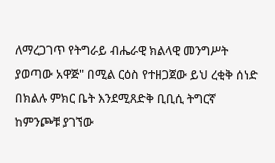ለማረጋገጥ የትግራይ ብሔራዊ ክልላዊ መንግሥት ያወጣው አዋጅ" በሚል ርዕስ የተዘጋጀው ይህ ረቂቅ ሰነድ በክልሉ ምክር ቤት እንደሚጸድቅ ቢቢሲ ትግርኛ ከምንጮቹ ያገኘው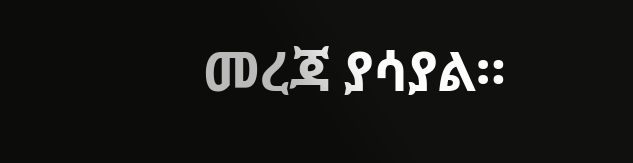መረጃ ያሳያል።